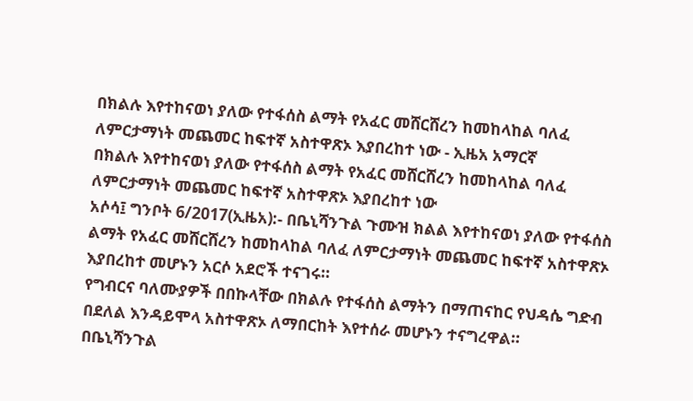በክልሉ እየተከናወነ ያለው የተፋሰስ ልማት የአፈር መሸርሸረን ከመከላከል ባለፈ ለምርታማነት መጨመር ከፍተኛ አስተዋጽኦ እያበረከተ ነው - ኢዜአ አማርኛ
በክልሉ እየተከናወነ ያለው የተፋሰስ ልማት የአፈር መሸርሸረን ከመከላከል ባለፈ ለምርታማነት መጨመር ከፍተኛ አስተዋጽኦ እያበረከተ ነው
አሶሳ፤ ግንቦት 6/2017(ኢዜአ):- በቤኒሻንጉል ጉሙዝ ክልል እየተከናወነ ያለው የተፋሰስ ልማት የአፈር መሸርሸረን ከመከላከል ባለፈ ለምርታማነት መጨመር ከፍተኛ አስተዋጽኦ እያበረከተ መሆኑን አርሶ አደሮች ተናገሩ።
የግብርና ባለሙያዎች በበኩላቸው በክልሉ የተፋሰስ ልማትን በማጠናከር የህዳሴ ግድብ በደለል እንዳይሞላ አስተዋጽኦ ለማበርከት እየተሰራ መሆኑን ተናግረዋል።
በቤኒሻንጉል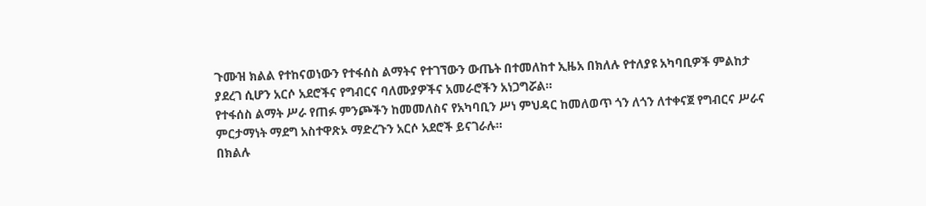ጉሙዝ ክልል የተከናወነውን የተፋሰስ ልማትና የተገኘውን ውጤት በተመለከተ ኢዜአ በክለሉ የተለያዩ አካባቢዎች ምልከታ ያደረገ ሲሆን አርሶ አደሮችና የግብርና ባለሙያዎችና አመራሮችን አነጋግሯል።
የተፋሰስ ልማት ሥራ የጠፉ ምንጮችን ከመመለስና የአካባቢን ሥነ ምህዳር ከመለወጥ ጎን ለጎን ለተቀናጀ የግብርና ሥራና ምርታማነት ማደግ አስተዋጽኦ ማድረጉን አርሶ አደሮች ይናገራሉ።
በክልሉ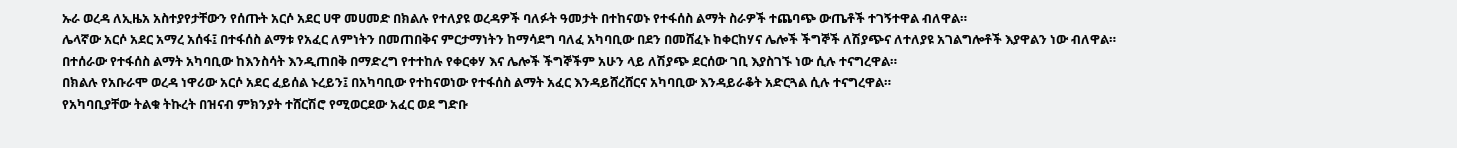ኡራ ወረዳ ለኢዜአ አስተያየታቸውን የሰጡት አርሶ አደር ሀዋ መሀመድ በክልሉ የተለያዩ ወረዳዎች ባለፉት ዓመታት በተከናወኑ የተፋሰስ ልማት ስራዎች ተጨባጭ ውጤቶች ተገኝተዋል ብለዋል።
ሌላኛው አርሶ አደር አማረ አሰፋ፤ በተፋሰስ ልማቱ የአፈር ለምነትን በመጠበቅና ምርታማነትን ከማሳደግ ባለፈ አካባቢው በደን በመሸፈኑ ከቀርከሃና ሌሎች ችግኞች ለሽያጭና ለተለያዩ አገልግሎቶች እያዋልን ነው ብለዋል።
በተሰራው የተፋሰስ ልማት አካባቢው ከእንስሳት እንዲጠበቅ በማድረግ የተተከሉ የቀርቀሃ እና ሌሎች ችግኞችም አሁን ላይ ለሽያጭ ደርሰው ገቢ እያስገኙ ነው ሲሉ ተናግረዋል።
በክልሉ የአቡራሞ ወረዳ ነዋሪው አርሶ አደር ፈይሰል ኑረይን፤ በአካባቢው የተከናወነው የተፋሰስ ልማት አፈር እንዳይሸረሸርና አካባቢው እንዳይራቆት አድርጓል ሲሉ ተናግረዋል።
የአካባቢያቸው ትልቁ ትኩረት በዝናብ ምክንያት ተሸርሽሮ የሚወርደው አፈር ወደ ግድቡ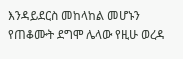እንዳይደርስ መከላከል መሆኑን የጠቆሙት ደግሞ ሌላው የዚሁ ወረዳ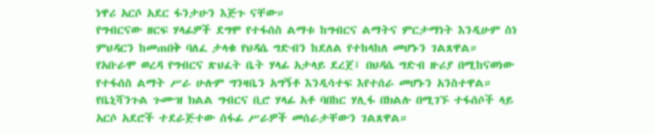ነዋሪ አርሶ አደር ፋንታሁን እጅጉ ናቸው።
የግብርናው ዘርፍ ሃላፊዎች ደግሞ የተፋሰስ ልማቱ ከግብርና ልማትና ምርታማነት እንዲሁም ስነ ምህዳርን ከመጠበቅ ባለፈ ታላቁ የህዳሴ ግድብን ከደለል የተከላከለ መሆኑን ገልጸዋል።
የአቡራሞ ወረዳ የግብርና ጽህፈት ቤት ሃላፊ አታላይ ደረጀ፤ በህዳሴ ግድብ ዙሪያ በሚከናወነው የተፋሰስ ልማት ሥራ ሁሉም ግንዛቤን አግኝቶ እንዲሳተፍ እየተሰራ መሆኑን አንስተዋል።
የቤኒሻንጉል ጉሙዝ ክልል ግብርና ቢሮ ሃላፊ አቶ ባበከር ሃሊፋ በክልሉ በሚገኙ ተፋሰሶች ላይ አርሶ አደሮች ተደራጅተው ሰፋፊ ሥራዎች መሰራታቸውን ገልጸዋል።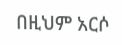በዚህም አርሶ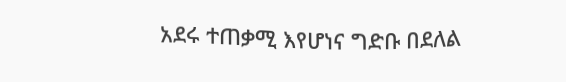አደሩ ተጠቃሚ እየሆነና ግድቡ በደለል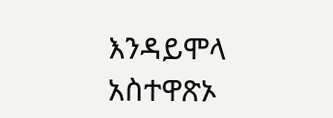እንዳይሞላ አስተዋጽኦ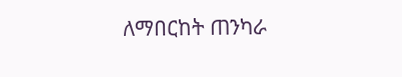ለማበርከት ጠንካራ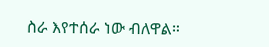ስራ እየተሰራ ነው ብለዋል።